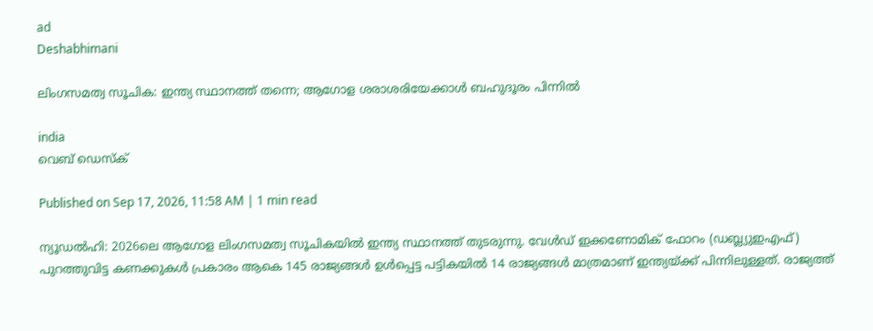ad
Deshabhimani

ലിംഗസമത്വ സൂചിക: ഇന്ത്യ സ്ഥാനത്ത് തന്നെ; ആഗോള ശരാശരിയേക്കാൾ ബഹുദൂരം പിന്നിൽ

india
വെബ് ഡെസ്ക്

Published on Sep 17, 2026, 11:58 AM | 1 min read

ന്യൂഡൽഹി: 2026ലെ ആഗോള ലിംഗസമത്വ സൂചികയിൽ ഇന്ത്യ സ്ഥാനത്ത് തുടരുന്നു. വേൾഡ് ഇക്കണോമിക് ഫോറം (ഡബ്ല്യുഇഎഫ്) പുറത്തുവിട്ട കണക്കുകൾ പ്രകാരം ആകെ 145 രാജ്യങ്ങൾ ഉൾപ്പെട്ട പട്ടികയിൽ 14 രാജ്യങ്ങൾ മാത്രമാണ് ഇന്ത്യയ്ക്ക് പിന്നിലുള്ളത്. രാജ്യത്ത്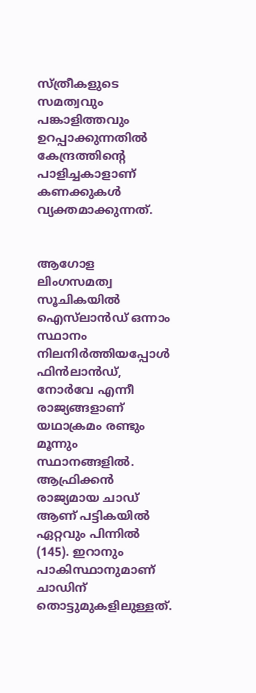സ്ത്രീകളുടെ സമത്വവും പങ്കാളിത്തവും ഉറപ്പാക്കുന്നതിൽ കേന്ദ്രത്തിന്‍റെ പാളിച്ചകാളാണ് കണക്കുകൾ വ്യക്തമാക്കുന്നത്.


ആഗോള ലിംഗസമത്വ സൂചികയിൽ ഐസ്‌ലാൻഡ് ഒന്നാം സ്ഥാനം നിലനിർത്തിയപ്പോൾ ഫിൻലാൻഡ്, നോർവേ എന്നീ രാജ്യങ്ങളാണ് യഥാക്രമം രണ്ടും മൂന്നും സ്ഥാനങ്ങളിൽ. ആഫ്രിക്കൻ രാജ്യമായ ചാഡ് ആണ് പട്ടികയിൽ ഏറ്റവും പിന്നിൽ (145). ഇറാനും പാകിസ്ഥാനുമാണ് ചാഡിന് തൊട്ടുമുകളിലുള്ളത്.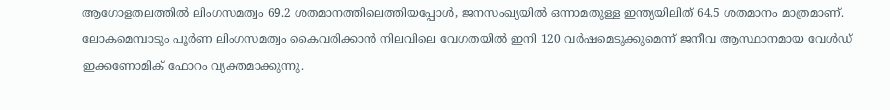ആഗോളതലത്തിൽ ലിംഗസമത്വം 69.2 ശതമാനത്തിലെത്തിയപ്പോൾ, ജനസംഖ്യയിൽ ഒന്നാമതുള്ള ഇന്ത്യയിലിത് 64.5 ശതമാനം മാത്രമാണ്. ലോകമെമ്പാടും പൂർണ ലിംഗസമത്വം കൈവരിക്കാൻ നിലവിലെ വേഗതയിൽ ഇനി 120 വർഷമെടുക്കുമെന്ന് ജനീവ ആസ്ഥാനമായ വേൾഡ് ഇക്കണോമിക് ഫോറം വ്യക്തമാക്കുന്നു.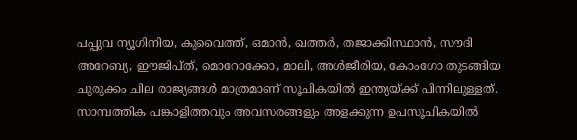പപ്പുവ ന്യൂഗിനിയ, കുവൈത്ത്, ഒമാൻ, ഖത്തർ, തജാക്കിസ്ഥാൻ, സൗദി അറേബ്യ, ഈജിപ്ത്, മൊറോക്കോ, മാലി, അൾജീരിയ, കോംഗോ തുടങ്ങിയ ചുരുക്കം ചില രാജ്യങ്ങൾ മാത്രമാണ് സൂചികയിൽ ഇന്ത്യയ്ക്ക് പിന്നിലുള്ളത്. സാമ്പത്തിക പങ്കാളിത്തവും അവസരങ്ങളും അളക്കുന്ന ഉപസൂചികയിൽ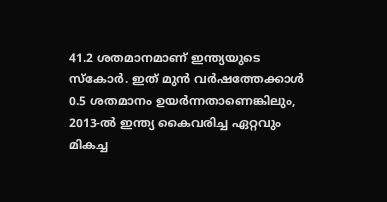41.2 ശതമാനമാണ് ഇന്ത്യയുടെ സ്കോർ. ഇത് മുൻ വർഷത്തേക്കാൾ 0.5 ശതമാനം ഉയർന്നതാണെങ്കിലും, 2013-ൽ ഇന്ത്യ കൈവരിച്ച ഏറ്റവും മികച്ച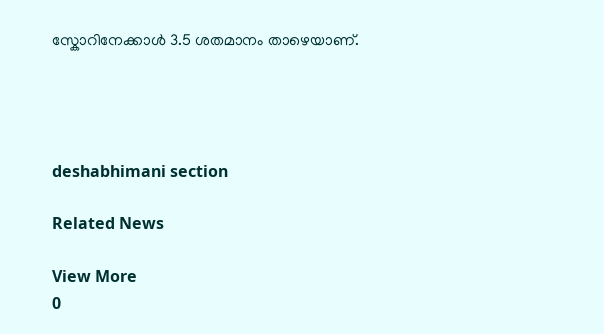സ്കോറിനേക്കാൾ 3.5 ശതമാനം താഴെയാണ്.




deshabhimani section

Related News

View More
0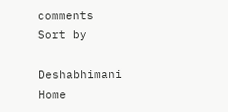comments
Sort by

Deshabhimani
Home